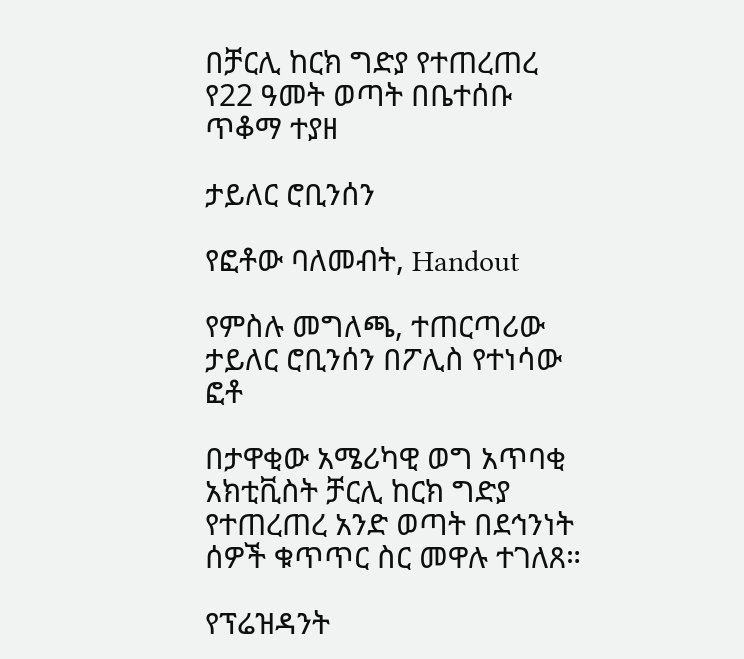በቻርሊ ከርክ ግድያ የተጠረጠረ የ22 ዓመት ወጣት በቤተሰቡ ጥቆማ ተያዘ

ታይለር ሮቢንሰን

የፎቶው ባለመብት, Handout

የምስሉ መግለጫ, ተጠርጣሪው ታይለር ሮቢንሰን በፖሊስ የተነሳው ፎቶ

በታዋቂው አሜሪካዊ ወግ አጥባቂ አክቲቪስት ቻርሊ ከርክ ግድያ የተጠረጠረ አንድ ወጣት በደኅንነት ሰዎች ቁጥጥር ስር መዋሉ ተገለጸ።

የፕሬዝዳንት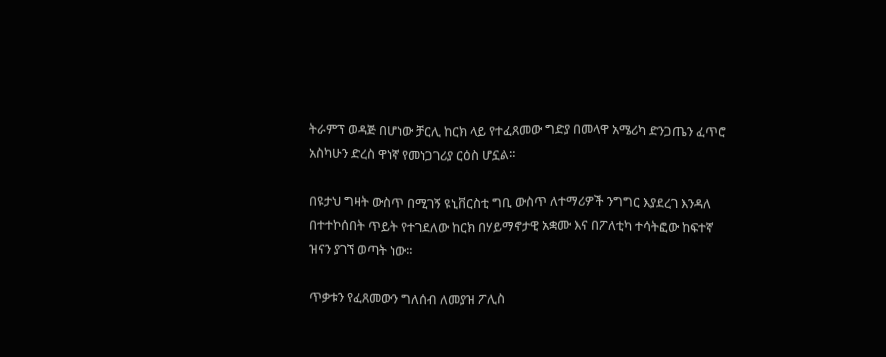ትራምፕ ወዳጅ በሆነው ቻርሊ ከርክ ላይ የተፈጸመው ግድያ በመላዋ አሜሪካ ድንጋጤን ፈጥሮ አስካሁን ድረስ ዋነኛ የመነጋገሪያ ርዕስ ሆኗል።

በዩታህ ግዛት ውስጥ በሚገኝ ዩኒቨርስቲ ግቢ ውስጥ ለተማሪዎች ንግግር እያደረገ እንዳለ በተተኮሰበት ጥይት የተገደለው ከርክ በሃይማኖታዊ አቋሙ እና በፖለቲካ ተሳትፎው ከፍተኛ ዝናን ያገኘ ወጣት ነው።

ጥቃቱን የፈጸመውን ግለሰብ ለመያዝ ፖሊስ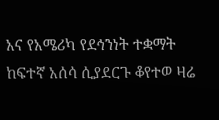አና የአሜሪካ የደኅንነት ተቋማት ከፍተኛ አሰሳ ሲያደርጉ ቆየተወ ዛሬ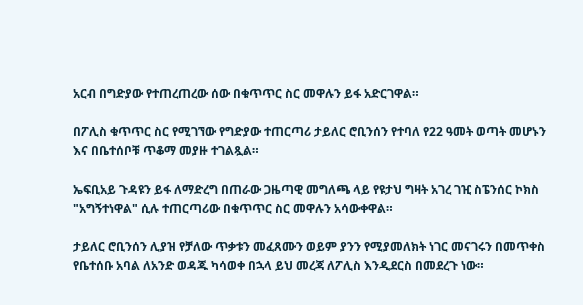አርብ በግድያው የተጠረጠረው ሰው በቁጥጥር ስር መዋሉን ይፋ አድርገዋል።

በፖሊስ ቁጥጥር ስር የሚገኘው የግድያው ተጠርጣሪ ታይለር ሮቢንሰን የተባለ የ22 ዓመት ወጣት መሆኑን እና በቤተሰቦቹ ጥቆማ መያዙ ተገልጿል።

ኤፍቢአይ ጉዳዩን ይፋ ለማድረግ በጠራው ጋዜጣዊ መግለጫ ላይ የዩታህ ግዛት አገረ ገዢ ስፔንሰር ኮክስ "አግኝተነዋል" ሲሉ ተጠርጣሪው በቁጥጥር ስር መዋሉን አሳውቀዋል።

ታይለር ሮቢንሰን ሊያዝ የቻለው ጥቃቱን መፈጸሙን ወይም ያንን የሚያመለክት ነገር መናገሩን በመጥቀስ የቤተሰቡ አባል ለአንድ ወዳጁ ካሳወቀ በኋላ ይህ መረጃ ለፖሊስ እንዲደርስ በመደረጉ ነው።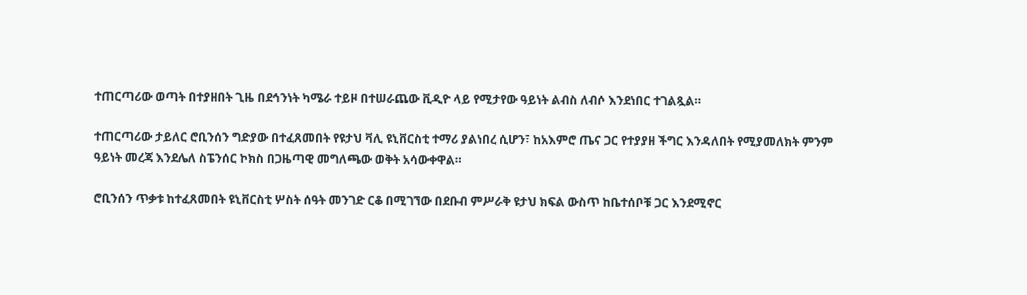ተጠርጣሪው ወጣት በተያዘበት ጊዜ በደኅንነት ካሜራ ተይዞ በተሠራጨው ቪዲዮ ላይ የሚታየው ዓይነት ልብስ ለብሶ እንደነበር ተገልጿል።

ተጠርጣሪው ታይለር ሮቢንሰን ግድያው በተፈጸመበት የዩታህ ቫሊ ዩኒቨርስቲ ተማሪ ያልነበረ ሲሆን፣ ከአእምሮ ጤና ጋር የተያያዘ ችግር እንዳለበት የሚያመለክት ምንም ዓይነት መረጃ እንደሌለ ስፔንሰር ኮክስ በጋዜጣዊ መግለጫው ወቅት አሳውቀዋል።

ሮቢንሰን ጥቃቱ ከተፈጸመበት ዩኒቨርስቲ ሦስት ሰዓት መንገድ ርቆ በሚገኘው በደቡብ ምሥራቅ ዩታህ ክፍል ውስጥ ከቤተሰቦቹ ጋር እንደሚኖር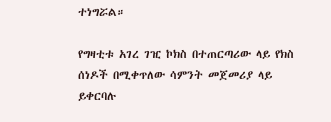ተነግሯል።

የግዛቲቱ አገረ ገዢ ኮክስ በተጠርጣሪው ላይ የክስ ሰነዶች በሚቀጥለው ሳምንት መጀመሪያ ላይ ይቀርባሉ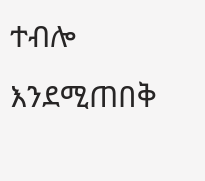ተብሎ እንደሚጠበቅ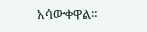አሳውቀዋል።